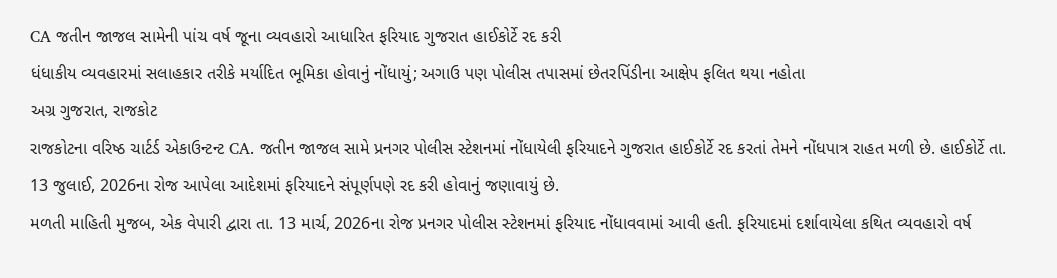CA જતીન જાજલ સામેની પાંચ વર્ષ જૂના વ્યવહારો આધારિત ફરિયાદ ગુજરાત હાઈકોર્ટે રદ કરી
ધંધાકીય વ્યવહારમાં સલાહકાર તરીકે મર્યાદિત ભૂમિકા હોવાનું નોંધાયું; અગાઉ પણ પોલીસ તપાસમાં છેતરપિંડીના આક્ષેપ ફલિત થયા નહોતા
અગ્ર ગુજરાત, રાજકોટ
રાજકોટના વરિષ્ઠ ચાર્ટર્ડ એકાઉન્ટન્ટ CA. જતીન જાજલ સામે પ્રનગર પોલીસ સ્ટેશનમાં નોંધાયેલી ફરિયાદને ગુજરાત હાઈકોર્ટે રદ કરતાં તેમને નોંધપાત્ર રાહત મળી છે. હાઈકોર્ટે તા. 13 જુલાઈ, 2026ના રોજ આપેલા આદેશમાં ફરિયાદને સંપૂર્ણપણે રદ કરી હોવાનું જણાવાયું છે.
મળતી માહિતી મુજબ, એક વેપારી દ્વારા તા. 13 માર્ચ, 2026ના રોજ પ્રનગર પોલીસ સ્ટેશનમાં ફરિયાદ નોંધાવવામાં આવી હતી. ફરિયાદમાં દર્શાવાયેલા કથિત વ્યવહારો વર્ષ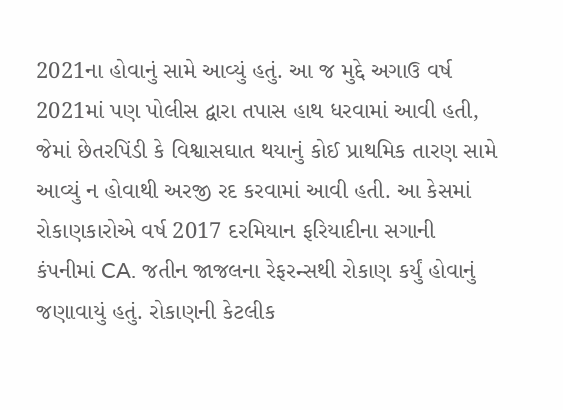2021ના હોવાનું સામે આવ્યું હતું. આ જ મુદ્દે અગાઉ વર્ષ 2021માં પણ પોલીસ દ્વારા તપાસ હાથ ધરવામાં આવી હતી, જેમાં છેતરપિંડી કે વિશ્વાસઘાત થયાનું કોઈ પ્રાથમિક તારણ સામે આવ્યું ન હોવાથી અરજી રદ કરવામાં આવી હતી. આ કેસમાં રોકાણકારોએ વર્ષ 2017 દરમિયાન ફરિયાદીના સગાની કંપનીમાં CA. જતીન જાજલના રેફરન્સથી રોકાણ કર્યું હોવાનું જણાવાયું હતું. રોકાણની કેટલીક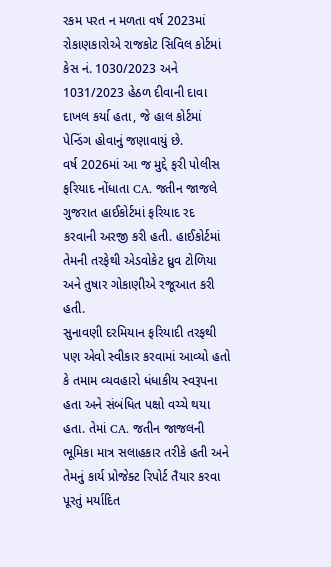રકમ પરત ન મળતા વર્ષ 2023માં રોકાણકારોએ રાજકોટ સિવિલ કોર્ટમાં કેસ નં. 1030/2023 અને 1031/2023 હેઠળ દીવાની દાવા દાખલ કર્યા હતા, જે હાલ કોર્ટમાં પેન્ડિંગ હોવાનું જણાવાયું છે.
વર્ષ 2026માં આ જ મુદ્દે ફરી પોલીસ ફરિયાદ નોંધાતા CA. જતીન જાજલે ગુજરાત હાઈકોર્ટમાં ફરિયાદ રદ કરવાની અરજી કરી હતી. હાઈકોર્ટમાં તેમની તરફેથી એડવોકેટ ધ્રુવ ટોળિયા અને તુષાર ગોકાણીએ રજૂઆત કરી હતી.
સુનાવણી દરમિયાન ફરિયાદી તરફથી પણ એવો સ્વીકાર કરવામાં આવ્યો હતો કે તમામ વ્યવહારો ધંધાકીય સ્વરૂપના હતા અને સંબંધિત પક્ષો વચ્ચે થયા હતા. તેમાં CA. જતીન જાજલની ભૂમિકા માત્ર સલાહકાર તરીકે હતી અને તેમનું કાર્ય પ્રોજેક્ટ રિપોર્ટ તૈયાર કરવા પૂરતું મર્યાદિત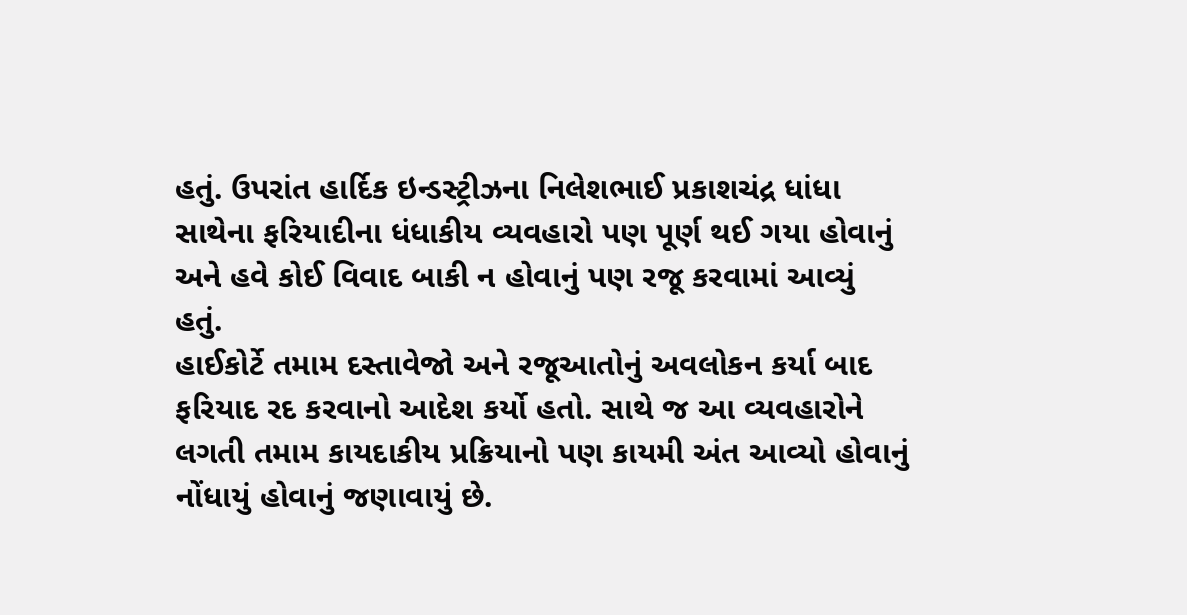હતું. ઉપરાંત હાર્દિક ઇન્ડસ્ટ્રીઝના નિલેશભાઈ પ્રકાશચંદ્ર ધાંધા સાથેના ફરિયાદીના ધંધાકીય વ્યવહારો પણ પૂર્ણ થઈ ગયા હોવાનું અને હવે કોઈ વિવાદ બાકી ન હોવાનું પણ રજૂ કરવામાં આવ્યું હતું.
હાઈકોર્ટે તમામ દસ્તાવેજો અને રજૂઆતોનું અવલોકન કર્યા બાદ ફરિયાદ રદ કરવાનો આદેશ કર્યો હતો. સાથે જ આ વ્યવહારોને લગતી તમામ કાયદાકીય પ્રક્રિયાનો પણ કાયમી અંત આવ્યો હોવાનું નોંધાયું હોવાનું જણાવાયું છે.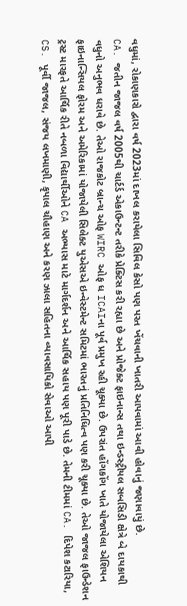વધુમાં, રોકાણકારો દ્વારા વર્ષ 2023માં દાખલ કરાયેલા સિવિલ કેસો પણ પરત ખેંચવાની ખાતરી આપવામાં આવી હોવાનું જણાવાયું છે.
CA. જતીન જાજલ વર્ષ 2005થી ચાર્ટર્ડ એકાઉન્ટન્ટ તરીકે પ્રેક્ટિસ કરી રહ્યા છે અને પ્રોજેક્ટ ફાઇનાન્સ તથા ઇન્ડસ્ટ્રીયલ સબસિડી ક્ષેત્રે બે દાયકાથી વધુનો અનુભવ ધરાવે છે. તેઓ રાજકોટ બ્રાન્ચ ઓફ WIRC ઓફ ધ ICAIના પૂર્વ પ્રમુખ રહી ચૂક્યા છે. ઉપરાંત હોંગકોંગ ખાતે યોજાયેલા એશિયન ફાઇનાન્સિયલ ફોરમ અને અમેરિકામાં યોજાયેલી સિલેક્ટ યુએસએ ઇન્વેસ્ટમેન્ટ સમિટમાં ભારતનું પ્રતિનિધિત્વ પણ કરી ચૂક્યા છે. તેઓ જાજલ ફાઉન્ડેશન ટ્રસ્ટ મારફતે આર્થિક રીતે નબળા વિદ્યાર્થીઓને CA અભ્યાસ માટે માર્ગદર્શન અને આર્થિક સહાય પણ પૂરી પાડે છે. તેમની ટીમમાં CA. દિપેશ કટારિયા, CS. પૂર્વી જાજલ, સંજય લખમાણી, કૃપાલ ચૌહાણ અને કરણ ઝાલા સહિતના વ્યાવસાયિકો સેવાઓ આપી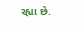રહ્યા છે.